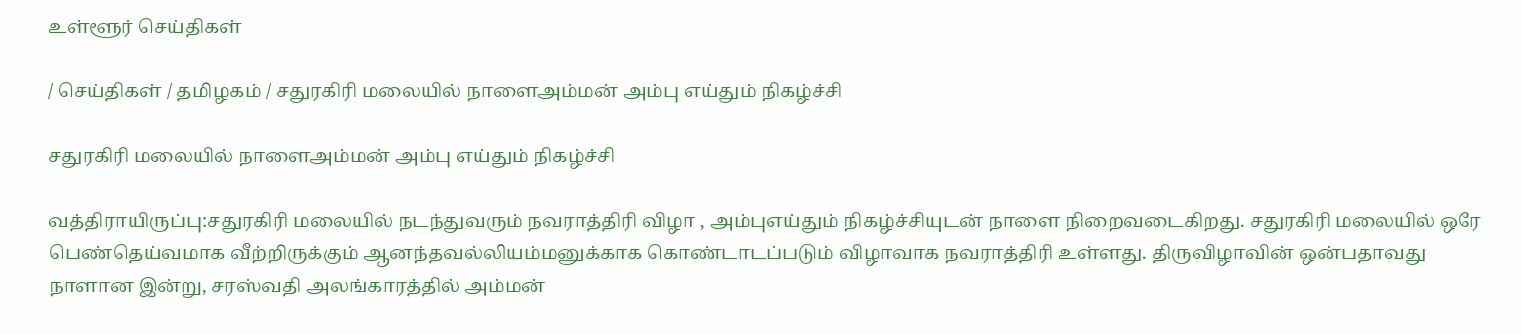உள்ளூர் செய்திகள்

/ செய்திகள் / தமிழகம் / சதுரகிரி மலையில் நாளைஅம்மன் அம்பு எய்தும் நிகழ்ச்சி

சதுரகிரி மலையில் நாளைஅம்மன் அம்பு எய்தும் நிகழ்ச்சி

வத்திராயிருப்பு:சதுரகிரி மலையில் நடந்துவரும் நவராத்திரி விழா , அம்புஎய்தும் நிகழ்ச்சியுடன் நாளை நிறைவடைகிறது. சதுரகிரி மலையில் ஒரே பெண்தெய்வமாக வீற்றிருக்கும் ஆனந்தவல்லியம்மனுக்காக கொண்டாடப்படும் விழாவாக நவராத்திரி உள்ளது. திருவிழாவின் ஒன்பதாவது நாளான இன்று, சரஸ்வதி அலங்காரத்தில் அம்மன்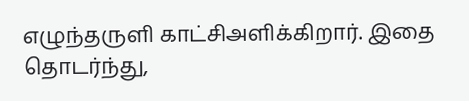எழுந்தருளி காட்சிஅளிக்கிறார். இதை தொடர்ந்து,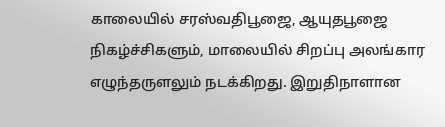காலையில் சரஸ்வதிபூஜை, ஆயுதபூஜை நிகழ்ச்சிகளும், மாலையில் சிறப்பு அலங்கார எழுந்தருளலும் நடக்கிறது. இறுதிநாளான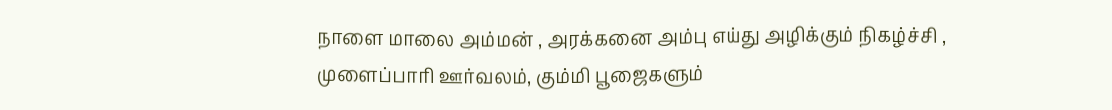நாளை மாலை அம்மன் , அரக்கனை அம்பு எய்து அழிக்கும் நிகழ்ச்சி , முளைப்பாரி ஊர்வலம், கும்மி பூஜைகளும்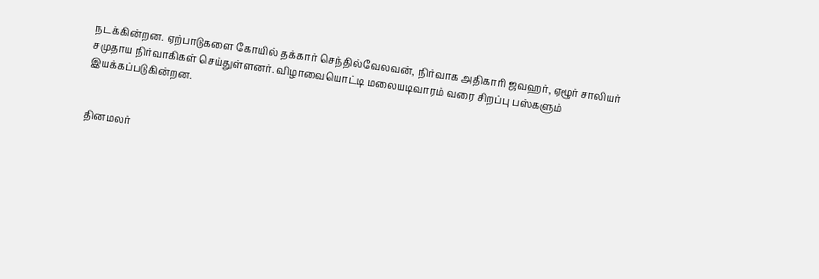நடக்கின்றன. ஏற்பாடுகளை கோயில் தக்கார் செந்தில்வேலவன், நிர்வாக அதிகாரி ஜவஹர், ஏழூர் சாலியர் சமுதாய நிர்வாகிகள் செய்துள்ளனர். விழாவையொட்டி மலையடிவாரம் வரை சிறப்பு பஸ்களும் இயக்கப்படுகின்றன.


தினமலர்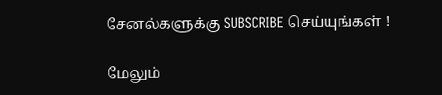சேனல்களுக்கு SUBSCRIBE செய்யுங்கள் !

மேலும்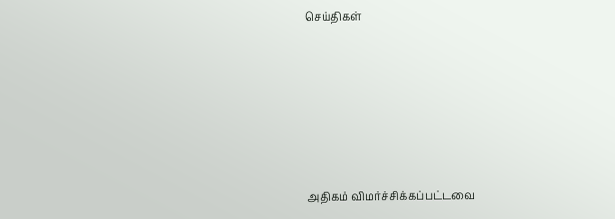செய்திகள்







அதிகம் விமர்ச்சிக்கப்பட்டவை